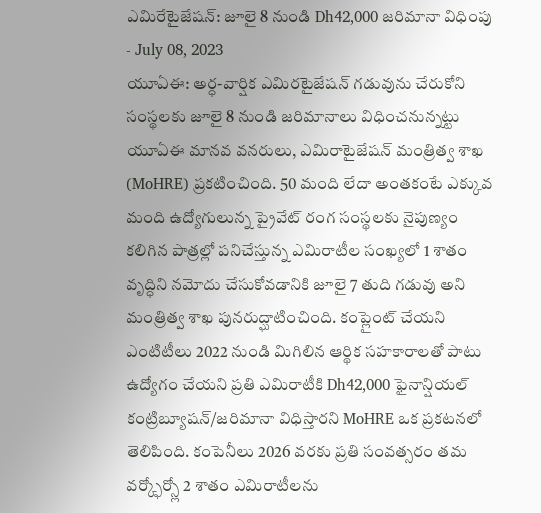ఎమిరేటైజేషన్: జూలై 8 నుండి Dh42,000 జరిమానా విధింపు
- July 08, 2023
యూఏఈ: అర్ధ-వార్షిక ఎమిరటైజేషన్ గడువును చేరుకోని సంస్థలకు జూలై 8 నుండి జరిమానాలు విధించనున్నట్టు యూఏఈ మానవ వనరులు, ఎమిరాటైజేషన్ మంత్రిత్వ శాఖ (MoHRE) ప్రకటించింది. 50 మంది లేదా అంతకంటే ఎక్కువ మంది ఉద్యోగులున్న ప్రైవేట్ రంగ సంస్థలకు నైపుణ్యం కలిగిన పాత్రల్లో పనిచేస్తున్న ఎమిరాటీల సంఖ్యలో 1 శాతం వృద్ధిని నమోదు చేసుకోవడానికి జూలై 7 తుది గడువు అని మంత్రిత్వ శాఖ పునరుద్ఘాటించింది. కంప్లైంట్ చేయని ఎంటిటీలు 2022 నుండి మిగిలిన ఆర్థిక సహకారాలతో పాటు ఉద్యోగం చేయని ప్రతి ఎమిరాటీకి Dh42,000 ఫైనాన్షియల్ కంట్రిబ్యూషన్/జరిమానా విధిస్తారని MoHRE ఒక ప్రకటనలో తెలిపింది. కంపెనీలు 2026 వరకు ప్రతి సంవత్సరం తమ వర్క్ఫోర్స్లో 2 శాతం ఎమిరాటీలను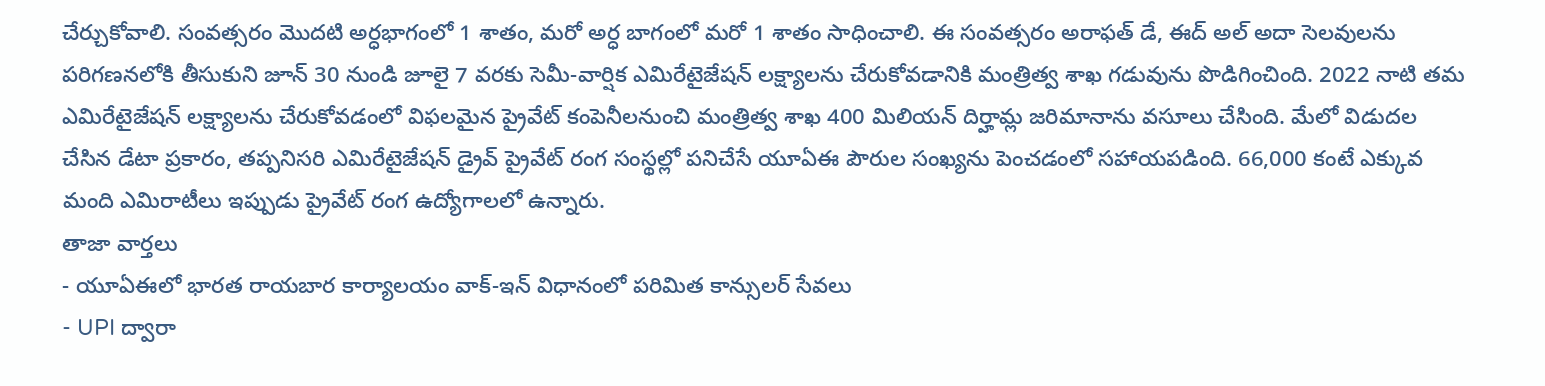చేర్చుకోవాలి. సంవత్సరం మొదటి అర్ధభాగంలో 1 శాతం, మరో అర్ధ బాగంలో మరో 1 శాతం సాధించాలి. ఈ సంవత్సరం అరాఫత్ డే, ఈద్ అల్ అదా సెలవులను పరిగణనలోకి తీసుకుని జూన్ 30 నుండి జూలై 7 వరకు సెమీ-వార్షిక ఎమిరేటైజేషన్ లక్ష్యాలను చేరుకోవడానికి మంత్రిత్వ శాఖ గడువును పొడిగించింది. 2022 నాటి తమ ఎమిరేటైజేషన్ లక్ష్యాలను చేరుకోవడంలో విఫలమైన ప్రైవేట్ కంపెనీలనుంచి మంత్రిత్వ శాఖ 400 మిలియన్ దిర్హామ్ల జరిమానాను వసూలు చేసింది. మేలో విడుదల చేసిన డేటా ప్రకారం, తప్పనిసరి ఎమిరేటైజేషన్ డ్రైవ్ ప్రైవేట్ రంగ సంస్థల్లో పనిచేసే యూఏఈ పౌరుల సంఖ్యను పెంచడంలో సహాయపడింది. 66,000 కంటే ఎక్కువ మంది ఎమిరాటీలు ఇప్పుడు ప్రైవేట్ రంగ ఉద్యోగాలలో ఉన్నారు.
తాజా వార్తలు
- యూఏఈలో భారత రాయబార కార్యాలయం వాక్-ఇన్ విధానంలో పరిమిత కాన్సులర్ సేవలు
- UPI ద్వారా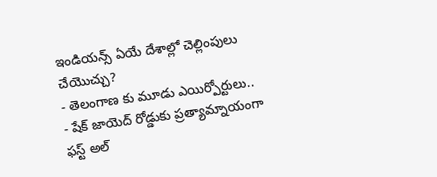ఇండియన్స్ ఏయే దేశాల్లో చెల్లింపులు చేయొచ్చు?
- తెలంగాణ కు మూడు ఎయిర్పోర్టులు..
- షేక్ జాయెద్ రోడ్డుకు ప్రత్యామ్నాయంగా ఫస్ట్ అల్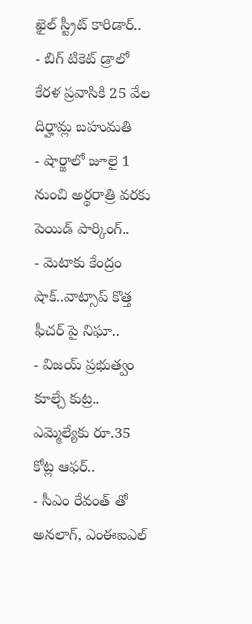ఖైల్ స్ట్రీట్ కారిడార్..
- బిగ్ టికెట్ డ్రాలో కేరళ ప్రవాసికి 25 వేల దిర్హామ్ల బహుమతి
- షార్జాలో జూలై 1 నుంచి అర్ధరాత్రి వరకు పెయిడ్ పార్కింగ్..
- మెటాకు కేంద్రం షాక్..వాట్సాప్ కొత్త ఫీచర్ పై నిఘా..
- విజయ్ ప్రభుత్వం కూల్చే కుట్ర.. ఎమ్మెల్యేకు రూ.35 కోట్ల ఆఫర్..
- సీఎం రేవంత్ తో అనలాగ్, ఎంఈఐఎల్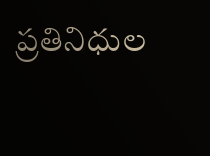ప్రతినిధుల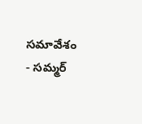సమావేశం
- సమ్మర్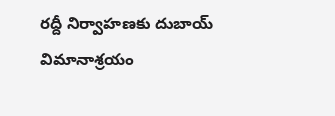రద్దీ నిర్వాహణకు దుబాయ్ విమానాశ్రయం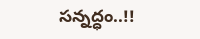సన్నద్ధం..!!